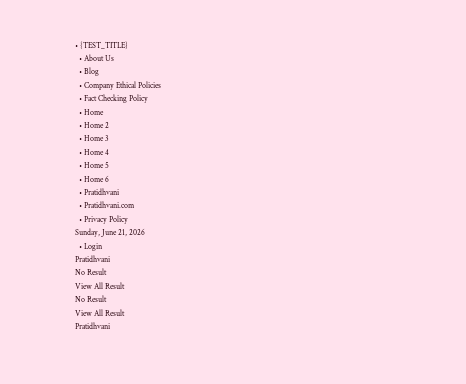• {TEST_TITLE}
  • About Us
  • Blog
  • Company Ethical Policies
  • Fact Checking Policy
  • Home
  • Home 2
  • Home 3
  • Home 4
  • Home 5
  • Home 6
  • Pratidhvani
  • Pratidhvani.com
  • Privacy Policy
Sunday, June 21, 2026
  • Login
Pratidhvani
No Result
View All Result
No Result
View All Result
Pratidhvani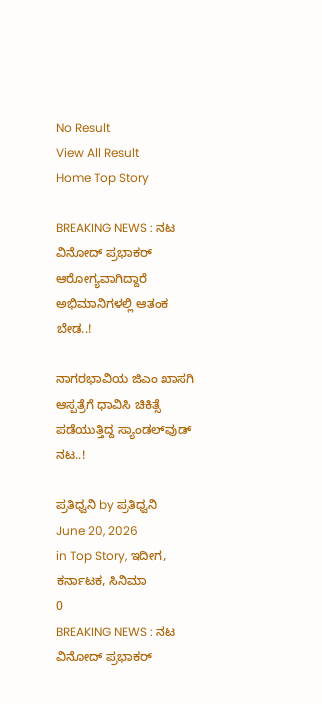No Result
View All Result
Home Top Story

BREAKING NEWS : ನಟ ವಿನೋದ್‌ ಪ್ರಭಾಕರ್‌ ಆರೋಗ್ಯವಾಗಿದ್ದಾರೆ ಅಭಿಮಾನಿಗಳಲ್ಲಿ ಆತಂಕ ಬೇಡ..!

ನಾಗರಭಾವಿಯ ಜಿಎಂ ಖಾಸಗಿ ಆಸ್ಪತ್ರೆಗೆ ಧಾವಿಸಿ ಚಿಕಿತ್ಸೆ ಪಡೆಯುತ್ತಿದ್ದ ಸ್ಯಾಂಡಲ್‌ವುಡ್‌ ನಟ..!

ಪ್ರತಿಧ್ವನಿ by ಪ್ರತಿಧ್ವನಿ
June 20, 2026
in Top Story, ಇದೀಗ, ಕರ್ನಾಟಕ, ಸಿನಿಮಾ
0
BREAKING NEWS : ನಟ ವಿನೋದ್‌ ಪ್ರಭಾಕರ್‌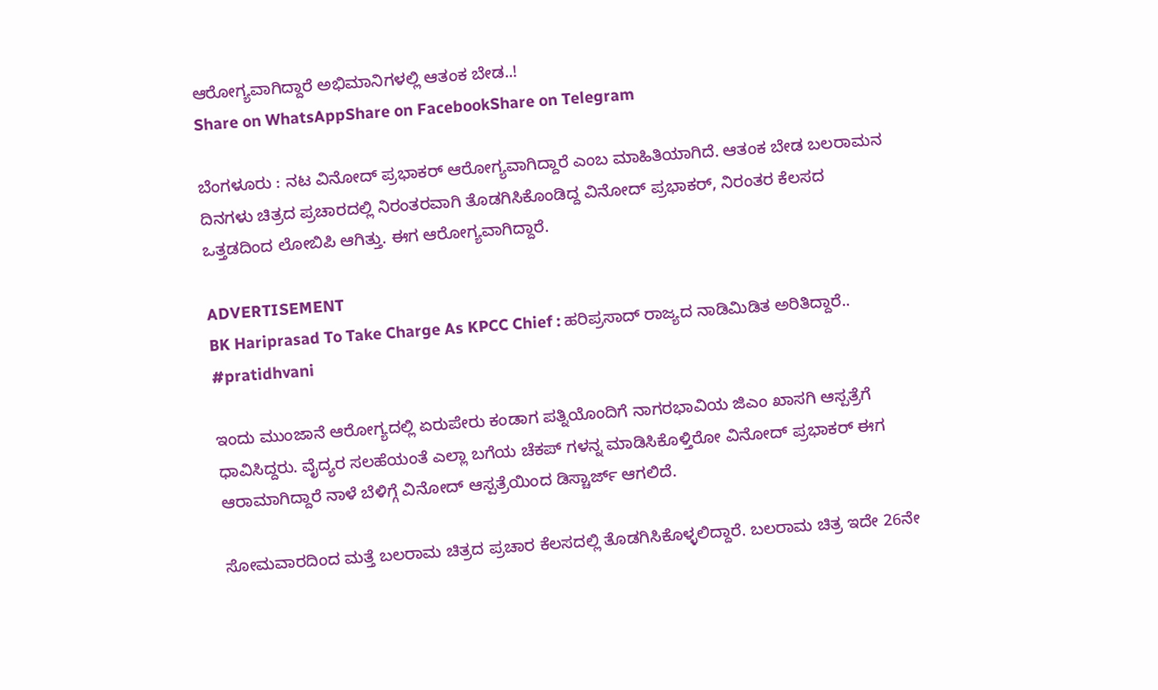ಆರೋಗ್ಯವಾಗಿದ್ದಾರೆ ಅಭಿಮಾನಿಗಳಲ್ಲಿ ಆತಂಕ ಬೇಡ..!
Share on WhatsAppShare on FacebookShare on Telegram

ಬೆಂಗಳೂರು : ನಟ ವಿನೋದ್ ಪ್ರಭಾಕರ್ ಆರೋಗ್ಯವಾಗಿದ್ದಾರೆ ಎಂಬ ಮಾಹಿತಿಯಾಗಿದೆ. ಆತಂಕ ಬೇಡ ಬಲರಾಮನ ದಿನಗಳು ಚಿತ್ರದ ಪ್ರಚಾರದಲ್ಲಿ ನಿರಂತರವಾಗಿ ತೊಡಗಿಸಿಕೊಂಡಿದ್ದ ವಿನೋದ್ ಪ್ರಭಾಕರ್, ನಿರಂತರ ಕೆಲಸದ ಒತ್ತಡದಿಂದ ಲೋ‌ಬಿಪಿ ಆಗಿತ್ತು. ಈಗ ಆರೋಗ್ಯವಾಗಿದ್ದಾರೆ.

ADVERTISEMENT
BK Hariprasad To Take Charge As KPCC Chief : ಹರಿಪ್ರಸಾದ್ ರಾಜ್ಯದ ನಾಡಿಮಿಡಿತ ಅರಿತಿದ್ದಾರೆ.. #pratidhvani

ಇಂದು ಮುಂಜಾನೆ ಆರೋಗ್ಯದಲ್ಲಿ ಏರುಪೇರು ಕಂಡಾಗ ಪತ್ನಿಯೊಂದಿಗೆ ನಾಗರಭಾವಿಯ ಜಿಎಂ ಖಾಸಗಿ ಆಸ್ಪತ್ರೆಗೆ ಧಾವಿಸಿದ್ದರು. ವೈದ್ಯರ ಸಲಹೆಯಂತೆ ಎಲ್ಲಾ ಬಗೆಯ ಚೆಕಪ್ ಗಳನ್ನ ಮಾಡಿಸಿಕೊಳ್ತಿರೋ ವಿನೋದ್ ಪ್ರಭಾಕರ್ ಈಗ ಆರಾಮಾಗಿದ್ದಾರೆ ನಾಳೆ ಬೆಳಿಗ್ಗೆ ವಿನೋದ್ ಆಸ್ಪತ್ರೆಯಿಂದ ಡಿಸ್ಚಾರ್ಜ್ ಆಗಲಿದೆ.

ಸೋಮವಾರದಿಂದ ಮತ್ತೆ ಬಲರಾಮ ಚಿತ್ರದ ಪ್ರಚಾರ ಕೆಲಸದಲ್ಲಿ ತೊಡಗಿಸಿಕೊಳ್ಳಲಿದ್ದಾರೆ. ಬಲರಾಮ ಚಿತ್ರ ಇದೇ 26ನೇ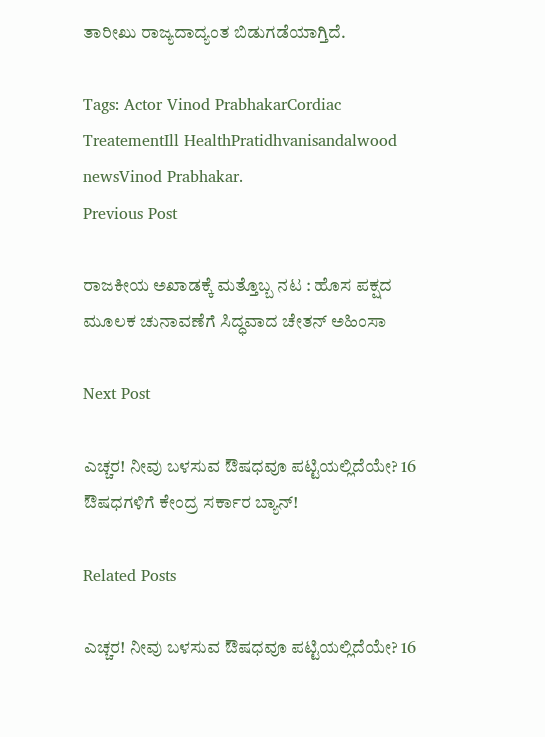ತಾರೀಖು‌ ರಾಜ್ಯದಾದ್ಯಂತ ಬಿಡುಗಡೆಯಾಗ್ತಿದೆ.

Tags: Actor Vinod PrabhakarCordiac TreatementIll HealthPratidhvanisandalwood newsVinod Prabhakar.
Previous Post

ರಾಜಕೀಯ ಅಖಾಡಕ್ಕೆ ಮತ್ತೊಬ್ಬ ನಟ : ಹೊಸ ಪಕ್ಷದ ಮೂಲಕ ಚುನಾವಣೆಗೆ ಸಿದ್ಧವಾದ ಚೇತನ್‌ ಅಹಿಂಸಾ

Next Post

ಎಚ್ಚರ! ನೀವು ಬಳಸುವ ಔಷಧವೂ ಪಟ್ಟಿಯಲ್ಲಿದೆಯೇ? 16 ಔಷಧಗಳಿಗೆ ಕೇಂದ್ರ ಸರ್ಕಾರ ಬ್ಯಾನ್!

Related Posts

ಎಚ್ಚರ! ನೀವು ಬಳಸುವ ಔಷಧವೂ ಪಟ್ಟಿಯಲ್ಲಿದೆಯೇ? 16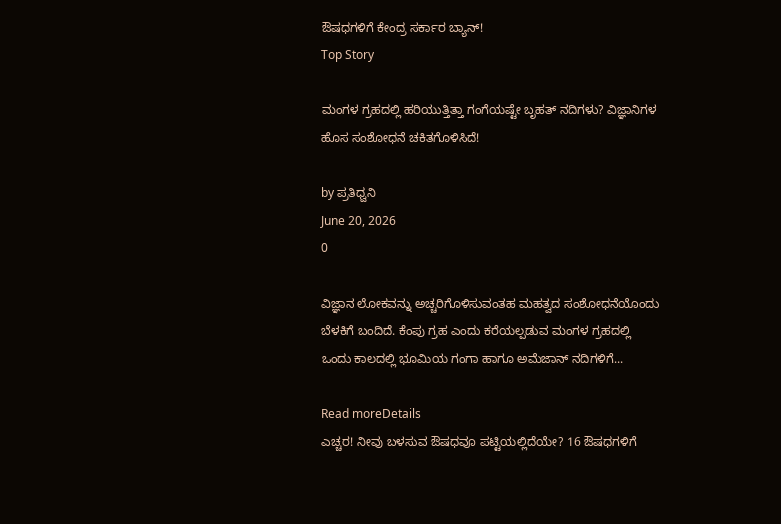ಔಷಧಗಳಿಗೆ ಕೇಂದ್ರ ಸರ್ಕಾರ ಬ್ಯಾನ್!
Top Story

ಮಂಗಳ ಗ್ರಹದಲ್ಲಿ ಹರಿಯುತ್ತಿತ್ತಾ ಗಂಗೆಯಷ್ಟೇ ಬೃಹತ್ ನದಿಗಳು? ವಿಜ್ಞಾನಿಗಳ ಹೊಸ ಸಂಶೋಧನೆ ಚಕಿತಗೊಳಿಸಿದೆ!

by ಪ್ರತಿಧ್ವನಿ
June 20, 2026
0

ವಿಜ್ಞಾನ ಲೋಕವನ್ನು ಅಚ್ಚರಿಗೊಳಿಸುವಂತಹ ಮಹತ್ವದ ಸಂಶೋಧನೆಯೊಂದು ಬೆಳಕಿಗೆ ಬಂದಿದೆ. ಕೆಂಪು ಗ್ರಹ ಎಂದು ಕರೆಯಲ್ಪಡುವ ಮಂಗಳ ಗ್ರಹದಲ್ಲಿ ಒಂದು ಕಾಲದಲ್ಲಿ ಭೂಮಿಯ ಗಂಗಾ ಹಾಗೂ ಅಮೆಜಾನ್ ನದಿಗಳಿಗೆ...

Read moreDetails
ಎಚ್ಚರ! ನೀವು ಬಳಸುವ ಔಷಧವೂ ಪಟ್ಟಿಯಲ್ಲಿದೆಯೇ? 16 ಔಷಧಗಳಿಗೆ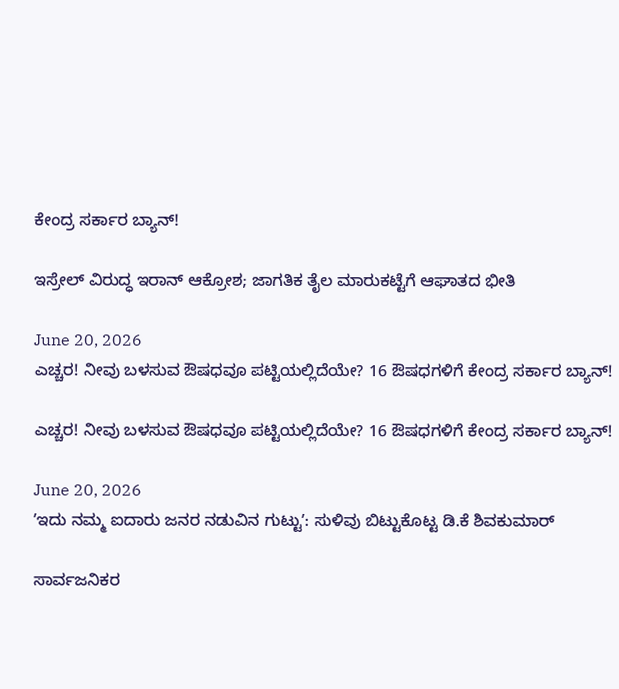ಕೇಂದ್ರ ಸರ್ಕಾರ ಬ್ಯಾನ್!

ಇಸ್ರೇಲ್ ವಿರುದ್ಧ ಇರಾನ್‌ ಆಕ್ರೋಶ; ಜಾಗತಿಕ ತೈಲ ಮಾರುಕಟ್ಟೆಗೆ ಆಘಾತದ ಭೀತಿ

June 20, 2026
ಎಚ್ಚರ! ನೀವು ಬಳಸುವ ಔಷಧವೂ ಪಟ್ಟಿಯಲ್ಲಿದೆಯೇ? 16 ಔಷಧಗಳಿಗೆ ಕೇಂದ್ರ ಸರ್ಕಾರ ಬ್ಯಾನ್!

ಎಚ್ಚರ! ನೀವು ಬಳಸುವ ಔಷಧವೂ ಪಟ್ಟಿಯಲ್ಲಿದೆಯೇ? 16 ಔಷಧಗಳಿಗೆ ಕೇಂದ್ರ ಸರ್ಕಾರ ಬ್ಯಾನ್!

June 20, 2026
ʼಇದು ನಮ್ಮ ಐದಾರು ಜನರ ನಡುವಿನ ಗುಟ್ಟುʼ: ಸುಳಿವು ಬಿಟ್ಟುಕೊಟ್ಟ ಡಿ.ಕೆ ಶಿವಕುಮಾರ್

ಸಾರ್ವಜನಿಕರ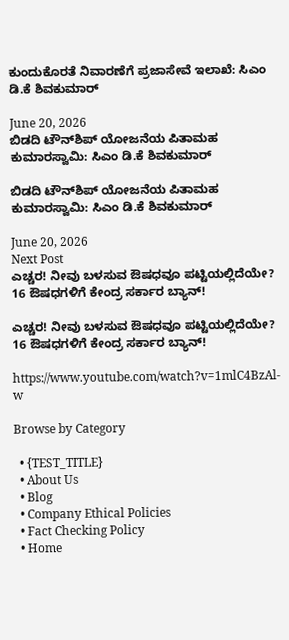ಕುಂದುಕೊರತೆ ನಿವಾರಣೆಗೆ ಪ್ರಜಾಸೇವೆ ಇಲಾಖೆ: ಸಿಎಂ ಡಿ.ಕೆ ಶಿವಕುಮಾರ್

June 20, 2026
ಬಿಡದಿ ಟೌನ್‌ಶಿಪ್ ಯೋಜನೆಯ ಪಿತಾಮಹ ಕುಮಾರಸ್ವಾಮಿ: ಸಿಎಂ ಡಿ.ಕೆ ಶಿವಕುಮಾರ್

ಬಿಡದಿ ಟೌನ್‌ಶಿಪ್ ಯೋಜನೆಯ ಪಿತಾಮಹ ಕುಮಾರಸ್ವಾಮಿ: ಸಿಎಂ ಡಿ.ಕೆ ಶಿವಕುಮಾರ್

June 20, 2026
Next Post
ಎಚ್ಚರ! ನೀವು ಬಳಸುವ ಔಷಧವೂ ಪಟ್ಟಿಯಲ್ಲಿದೆಯೇ? 16 ಔಷಧಗಳಿಗೆ ಕೇಂದ್ರ ಸರ್ಕಾರ ಬ್ಯಾನ್!

ಎಚ್ಚರ! ನೀವು ಬಳಸುವ ಔಷಧವೂ ಪಟ್ಟಿಯಲ್ಲಿದೆಯೇ? 16 ಔಷಧಗಳಿಗೆ ಕೇಂದ್ರ ಸರ್ಕಾರ ಬ್ಯಾನ್!

https://www.youtube.com/watch?v=1mlC4BzAl-w

Browse by Category

  • {TEST_TITLE}
  • About Us
  • Blog
  • Company Ethical Policies
  • Fact Checking Policy
  • Home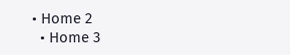• Home 2
  • Home 3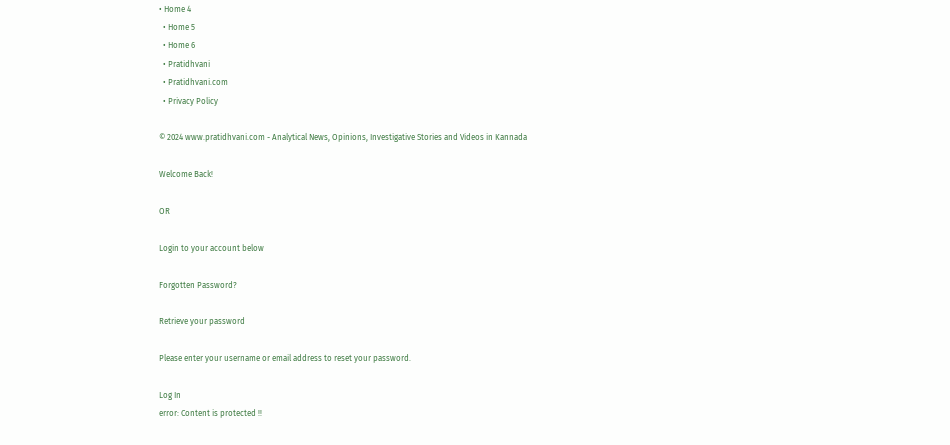• Home 4
  • Home 5
  • Home 6
  • Pratidhvani
  • Pratidhvani.com
  • Privacy Policy

© 2024 www.pratidhvani.com - Analytical News, Opinions, Investigative Stories and Videos in Kannada

Welcome Back!

OR

Login to your account below

Forgotten Password?

Retrieve your password

Please enter your username or email address to reset your password.

Log In
error: Content is protected !!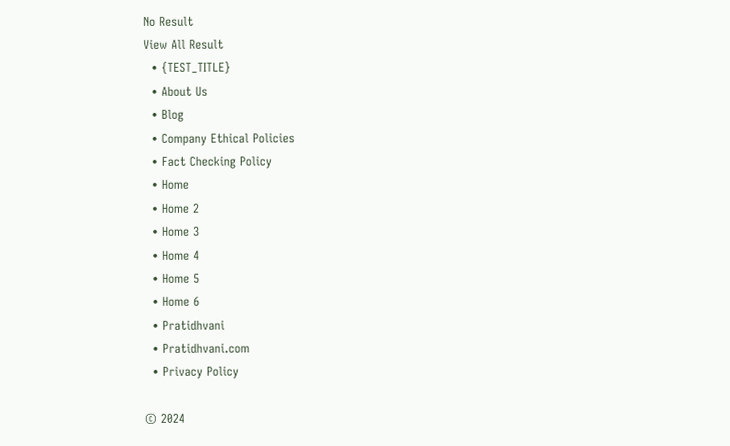No Result
View All Result
  • {TEST_TITLE}
  • About Us
  • Blog
  • Company Ethical Policies
  • Fact Checking Policy
  • Home
  • Home 2
  • Home 3
  • Home 4
  • Home 5
  • Home 6
  • Pratidhvani
  • Pratidhvani.com
  • Privacy Policy

© 2024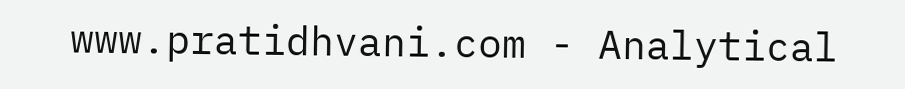www.pratidhvani.com - Analytical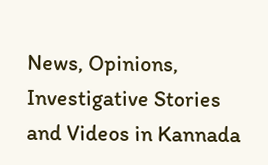News, Opinions, Investigative Stories and Videos in Kannada